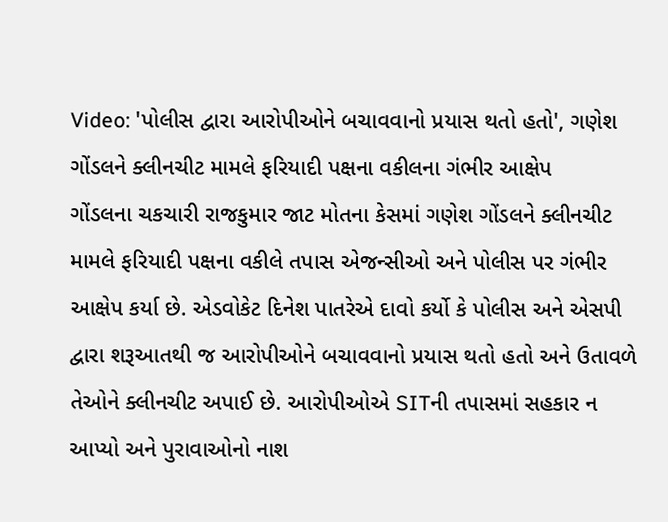Video: 'પોલીસ દ્વારા આરોપીઓને બચાવવાનો પ્રયાસ થતો હતો', ગણેશ ગોંડલને ક્લીનચીટ મામલે ફરિયાદી પક્ષના વકીલના ગંભીર આક્ષેપ
ગોંડલના ચકચારી રાજકુમાર જાટ મોતના કેસમાં ગણેશ ગોંડલને ક્લીનચીટ મામલે ફરિયાદી પક્ષના વકીલે તપાસ એજન્સીઓ અને પોલીસ પર ગંભીર આક્ષેપ કર્યા છે. એડવોકેટ દિનેશ પાતરેએ દાવો કર્યો કે પોલીસ અને એસપી દ્વારા શરૂઆતથી જ આરોપીઓને બચાવવાનો પ્રયાસ થતો હતો અને ઉતાવળે તેઓને ક્લીનચીટ અપાઈ છે. આરોપીઓએ SITની તપાસમાં સહકાર ન આપ્યો અને પુરાવાઓનો નાશ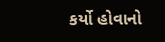કર્યો હોવાનો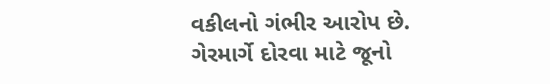વકીલનો ગંભીર આરોપ છે.
ગેરમાર્ગે દોરવા માટે જૂનો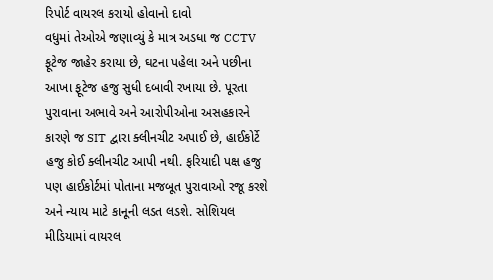રિપોર્ટ વાયરલ કરાયો હોવાનો દાવો
વધુમાં તેઓએ જણાવ્યું કે માત્ર અડધા જ CCTV ફૂટેજ જાહેર કરાયા છે, ઘટના પહેલા અને પછીના આખા ફૂટેજ હજુ સુધી દબાવી રખાયા છે. પૂરતા પુરાવાના અભાવે અને આરોપીઓના અસહકારને કારણે જ SIT દ્વારા ક્લીનચીટ અપાઈ છે, હાઈકોર્ટે હજુ કોઈ ક્લીનચીટ આપી નથી. ફરિયાદી પક્ષ હજુ પણ હાઈકોર્ટમાં પોતાના મજબૂત પુરાવાઓ રજૂ કરશે અને ન્યાય માટે કાનૂની લડત લડશે. સોશિયલ મીડિયામાં વાયરલ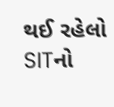થઈ રહેલો SITનો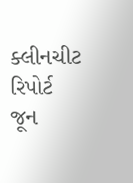ક્લીનચીટ રિપોર્ટ જૂન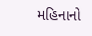મહિનાનો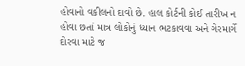હોવાનો વકીલનો દાવો છે. હાલ કોર્ટની કોઈ તારીખ ન હોવા છતાં માત્ર લોકોનું ધ્યાન ભટકાવવા અને ગેરમાર્ગે દોરવા માટે જ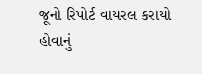જૂનો રિપોર્ટ વાયરલ કરાયો હોવાનું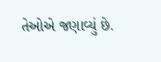તેઓએ જણાવ્યું છે.